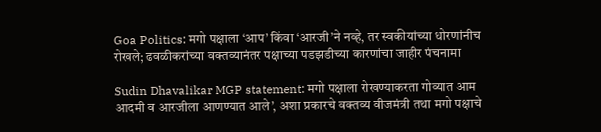Goa Politics: मगो पक्षाला ‘आप’ किंवा ‘आरजी’ने नव्हे, तर स्वकीयांच्या धोरणांनीच रोखले; ढवळीकरांच्या वक्तव्यानंतर पक्षाच्या पडझडीच्या कारणांचा जाहीर पंचनामा

Sudin Dhavalikar MGP statement: मगो पक्षाला रोखण्याकरता गोव्यात आम आदमी व आरजीला आणण्यात आले’, अशा प्रकारचे वक्तव्य वीजमंत्री तथा मगो पक्षाचे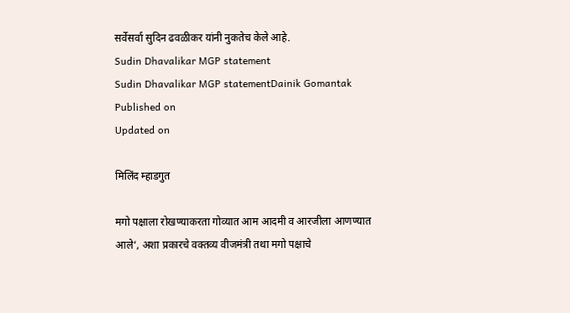सर्वेसर्वा सुदिन ढवळीकर यांनी नुकतेच केले आहे.
Sudin Dhavalikar MGP statement
Sudin Dhavalikar MGP statementDainik Gomantak
Published on
Updated on

मिलिंद म्हाडगुत

मगो पक्षाला रोखण्याकरता गोव्यात आम आदमी व आरजीला आणण्यात आले’, अशा प्रकारचे वक्तव्य वीजमंत्री तथा मगो पक्षाचे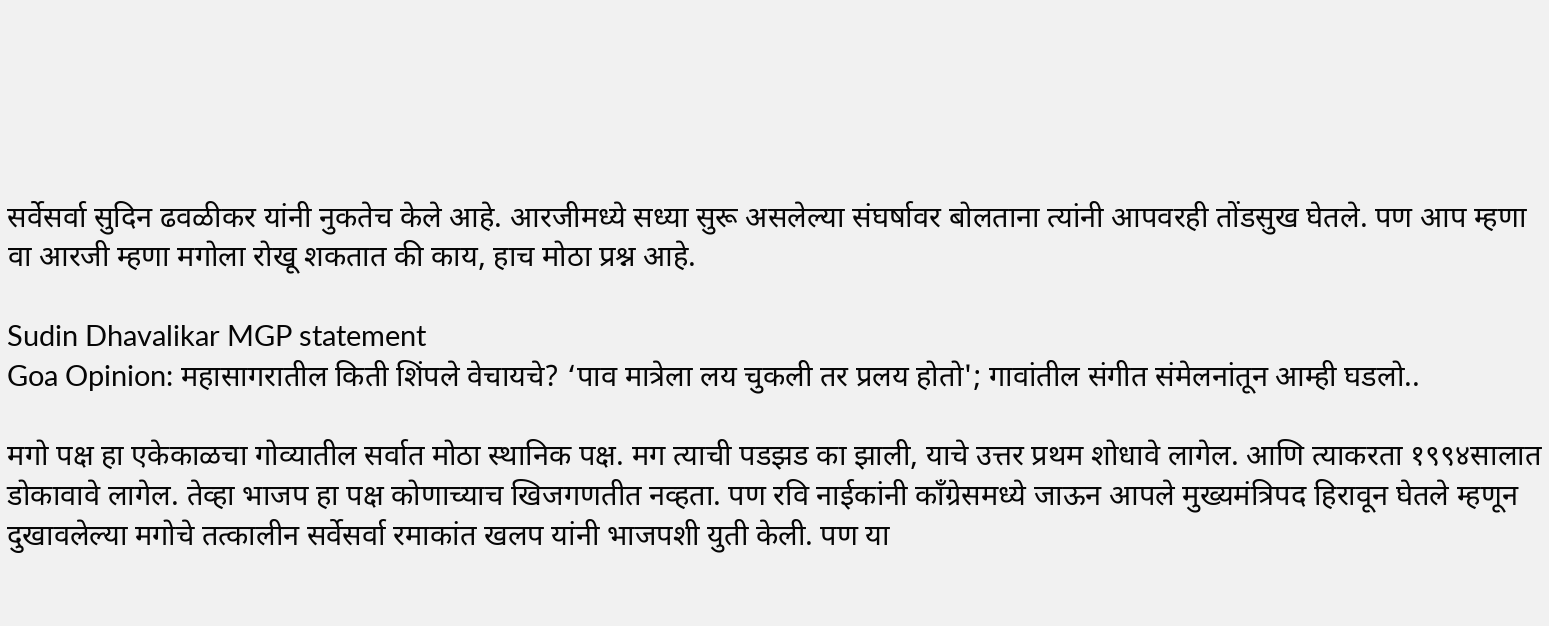सर्वेसर्वा सुदिन ढवळीकर यांनी नुकतेच केले आहे. आरजीमध्ये सध्या सुरू असलेल्या संघर्षावर बोलताना त्यांनी आपवरही तोंडसुख घेतले. पण आप म्हणा वा आरजी म्हणा मगोला रोखू शकतात की काय, हाच मोठा प्रश्न आहे.

Sudin Dhavalikar MGP statement
Goa Opinion: महासागरातील किती शिंपले वेचायचे? ‘पाव मात्रेला लय चुकली तर प्रलय होतो'; गावांतील संगीत संमेलनांतून आम्ही घडलो..

मगो पक्ष हा एकेकाळचा गोव्यातील सर्वात मोठा स्थानिक पक्ष. मग त्याची पडझड का झाली, याचे उत्तर प्रथम शोधावे लागेल. आणि त्याकरता १९९४सालात डोकावावे लागेल. तेव्हा भाजप हा पक्ष कोणाच्याच खिजगणतीत नव्हता. पण रवि नाईकांनी कॉंग्रेसमध्ये जाऊन आपले मुख्यमंत्रिपद हिरावून घेतले म्हणून दुखावलेल्या मगोचे तत्कालीन सर्वेसर्वा रमाकांत खलप यांनी भाजपशी युती केली. पण या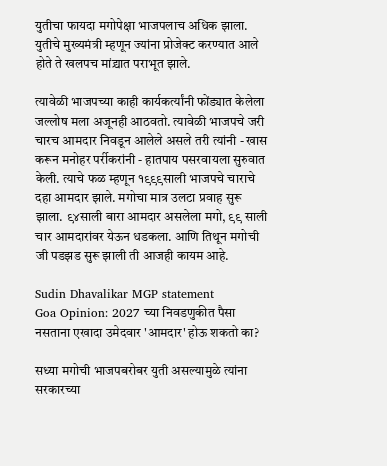युतीचा फायदा मगोपेक्षा भाजपलाच अधिक झाला. युतीचे मुख्यमंत्री म्हणून ज्यांना प्रोजेक्ट करण्यात आले होते ते खलपच मांद्र्यात पराभूत झाले.

त्यावेळी भाजपच्या काही कार्यकर्त्यांनी फोंड्यात केलेला जल्लोष मला अजूनही आठवतो. त्यावेळी भाजपचे जरी चारच आमदार निवडून आलेले असले तरी त्यांनी - खास करून मनोहर पर्रीकरांनी - हातपाय पसरवायला सुरुवात केली. त्याचे फळ म्हणून १९९९साली भाजपचे चाराचे दहा आमदार झाले. मगोचा मात्र उलटा प्रवाह सुरू झाला. ९४साली बारा आमदार असलेला मगो, ९९ साली चार आमदारांवर येऊन धडकला. आणि तिथून मगोची जी पडझड सुरू झाली ती आजही कायम आहे.

Sudin Dhavalikar MGP statement
Goa Opinion: 2027 च्या निवडणुकीत पैसा नसताना एखादा उमेदवार 'आमदार' होऊ शकतो का?

सध्या मगोची भाजपबरोबर युती असल्यामुळे त्यांना सरकारच्या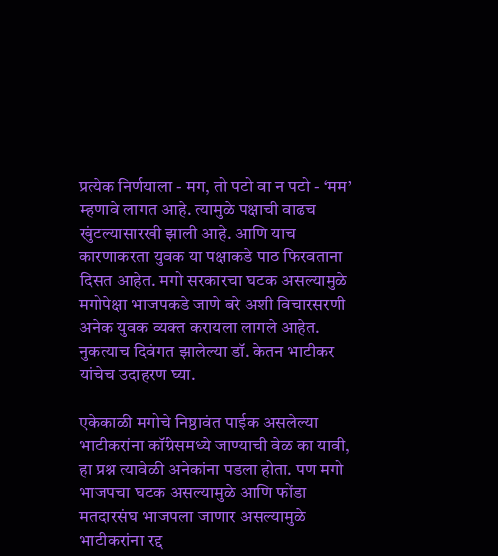प्रत्येक निर्णयाला - मग, तो पटो वा न पटो - ‘मम’ म्हणावे लागत आहे. त्यामुळे पक्षाची वाढच खुंटल्यासारखी झाली आहे. आणि याच कारणाकरता युवक या पक्षाकडे पाठ फिरवताना दिसत आहेत. मगो सरकारचा घटक असल्यामुळे मगोपेक्षा भाजपकडे जाणे बरे अशी विचारसरणी अनेक युवक व्यक्त करायला लागले आहेत. नुकत्याच दिवंगत झालेल्या डॉ. केतन भाटीकर यांचेच उदाहरण घ्या.

एकेकाळी मगोचे निष्ठावंत पाईक असलेल्या भाटीकरांना कॉंग्रेसमध्ये जाण्याची वेळ का यावी, हा प्रश्न त्यावेळी अनेकांना पडला होता. पण मगो भाजपचा घटक असल्यामुळे आणि फोंडा मतदारसंघ भाजपला जाणार असल्यामुळे भाटीकरांना रद्द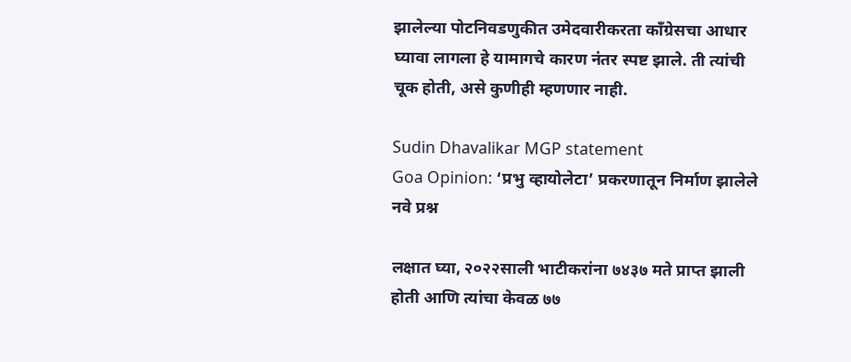झालेल्या पोटनिवडणुकीत उमेदवारीकरता कॉंग्रेसचा आधार घ्यावा लागला हे यामागचे कारण नंतर स्पष्ट झाले. ती त्यांची चूक होती, असे कुणीही म्हणणार नाही.

Sudin Dhavalikar MGP statement
Goa Opinion: ‘प्रभु व्हायोलेटा’ प्रकरणातून निर्माण झालेले नवे प्रश्न

लक्षात घ्या, २०२२साली भाटीकरांना ७४३७ मते प्राप्त झाली होती आणि त्यांचा केवळ ७७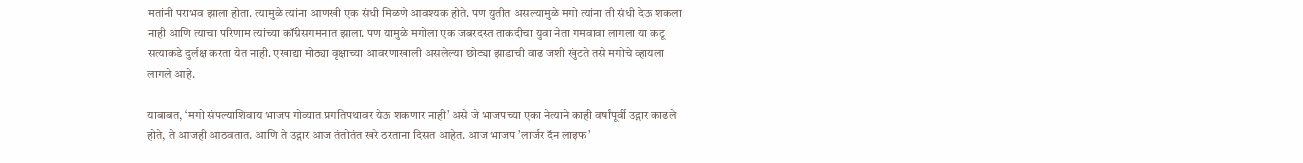मतांनी पराभव झाला होता. त्यामुळे त्यांना आणखी एक संधी मिळणे आवश्यक होते. पण युतीत असल्यामुळे मगो त्यांना ती संधी देऊ शकला नाही आणि त्याचा परिणाम त्यांच्या कॉंग्रेसगमनात झाला. पण यामुळे मगोला एक जबरदस्त ताकदीचा युवा नेता गमवावा लागला या कटू सत्याकडे दुर्लक्ष करता येत नाही. एखाद्या मोठ्या वृक्षाच्या आवरणाखाली असलेल्या छोट्या झाडाची वाढ जशी खुंटते तसे मगोचे व्हायला लागले आहे.

याबाबत, ‘मगो संपल्याशिवाय भाजप गोव्यात प्रगतिपथावर येऊ शकणार नाही’ असे जे भाजपच्या एका नेत्याने काही वर्षांपूर्वी उद्गार काढले होते, ते आजही आठवतात. आणि ते उद्गार आज तंतोतंत खरे ठरताना दिसत आहेत. आज भाजप ’लार्जर दॅन लाइफ’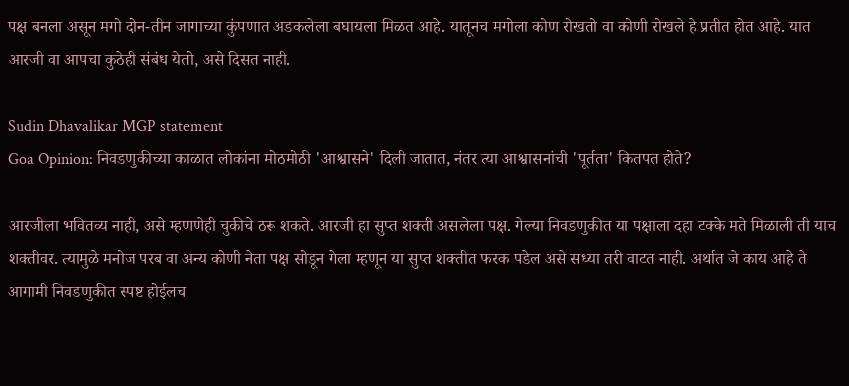पक्ष बनला असून मगो दोन-तीन जागाच्या कुंपणात अडकलेला बघायला मिळत आहे. यातूनच मगोला कोण रोखतो वा कोणी रोखले हे प्रतीत होत आहे. यात आरजी वा आपचा कुठेही संबंध येतो, असे दिसत नाही.

Sudin Dhavalikar MGP statement
Goa Opinion: निवडणुकीच्या काळात लोकांना मोठमोठी 'आश्वासने' दिली जातात, नंतर त्या आश्वासनांची 'पूर्तता' कितपत होते?

आरजीला भवितव्य नाही, असे म्हणणेही चुकीचे ठरू शकते. आरजी हा सुप्त शक्ती असलेला पक्ष. गेल्या निवडणुकीत या पक्षाला दहा टक्के मते मिळाली ती याच शक्तीवर. त्यामुळे मनोज परब वा अन्य कोणी नेता पक्ष सोडून गेला म्हणून या सुप्त शक्तीत फरक पडेल असे सध्या तरी वाटत नाही. अर्थात जे काय आहे ते आगामी निवडणुकीत स्पष्ट होईलच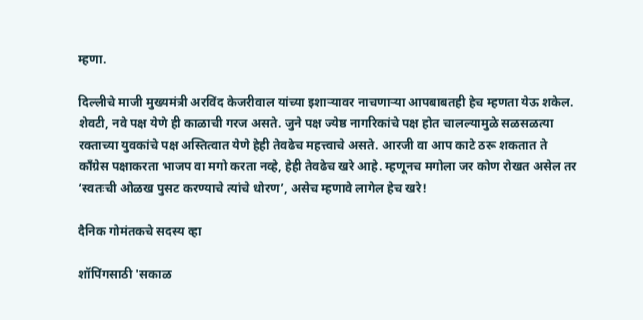म्हणा.

दिल्लीचे माजी मुख्यमंत्री अरविंद केजरीवाल यांच्या इशाऱ्यावर नाचणाऱ्या आपबाबतही हेच म्हणता येऊ शकेल. शेवटी, नवे पक्ष येणे ही काळाची गरज असते. जुने पक्ष ज्येष्ठ नागरिकांचे पक्ष होत चालल्यामुळे सळसळत्या रक्ताच्या युवकांचे पक्ष अस्तित्वात येणे हेही तेवढेच महत्त्वाचे असते. आरजी वा आप काटे ठरू शकतात ते कॉंग्रेस पक्षाकरता भाजप वा मगो करता नव्हे, हेही तेवढेच खरे आहे. म्हणूनच मगोला जर कोण रोखत असेल तर ‘स्वतःची ओळख पुसट करण्याचे त्यांचे धोरण’, असेच म्हणावे लागेल हेच खरे!

दैनिक गोमंतकचे सदस्य व्हा

शॉपिंगसाठी 'सकाळ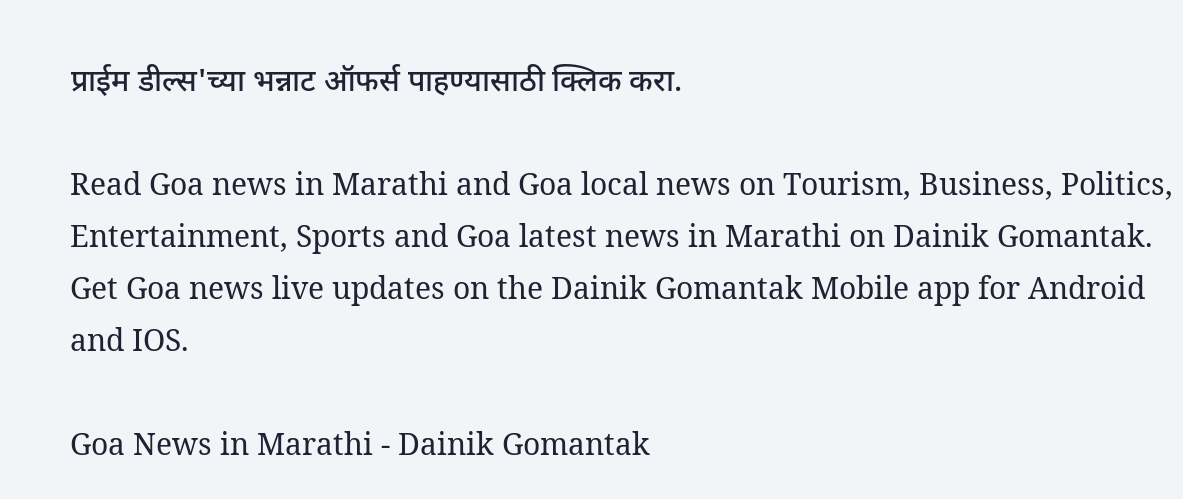प्राईम डील्स'च्या भन्नाट ऑफर्स पाहण्यासाठी क्लिक करा.

Read Goa news in Marathi and Goa local news on Tourism, Business, Politics, Entertainment, Sports and Goa latest news in Marathi on Dainik Gomantak. Get Goa news live updates on the Dainik Gomantak Mobile app for Android and IOS.

Goa News in Marathi - Dainik Gomantak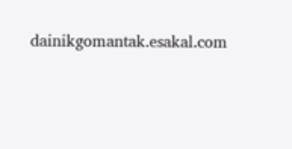dainikgomantak.esakal.com